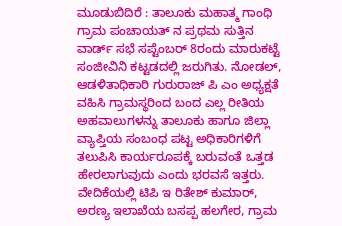ಮೂಡುಬಿದಿರೆ : ತಾಲೂಕು ಮಹಾತ್ಮ ಗಾಂಧಿ ಗ್ರಾಮ ಪಂಚಾಯತ್ ನ ಪ್ರಥಮ ಸುತ್ತಿನ ವಾರ್ಡ್ ಸಭೆ ಸಪ್ಟೆಂಬರ್ 8ರಂದು ಮಾರುಕಟ್ಟೆ ಸಂಜೀವಿನಿ ಕಟ್ಟಡದಲ್ಲಿ ಜರುಗಿತು. ನೋಡಲ್, ಆಡಳಿತಾಧಿಕಾರಿ ಗುರುರಾಜ್ ಪಿ ಎಂ ಅಧ್ಯಕ್ಷತೆ ವಹಿಸಿ ಗ್ರಾಮಸ್ಥರಿಂದ ಬಂದ ಎಲ್ಲ ರೀತಿಯ ಅಹವಾಲುಗಳನ್ನು ತಾಲೂಕು ಹಾಗೂ ಜಿಲ್ಲಾ ವ್ಯಾಪ್ತಿಯ ಸಂಬಂಧ ಪಟ್ಟ ಅಧಿಕಾರಿಗಳಿಗೆ ತಲುಪಿಸಿ ಕಾರ್ಯರೂಪಕ್ಕೆ ಬರುವಂತೆ ಒತ್ತಡ ಹೇರಲಾಗುವುದು ಎಂದು ಭರವಸೆ ಇತ್ತರು.
ವೇದಿಕೆಯಲ್ಲಿ ಟಿಪಿ ಇ ರಿತೇಶ್ ಕುಮಾರ್, ಅರಣ್ಯ ಇಲಾಖೆಯ ಬಸಪ್ಪ ಹಲಗೇರ, ಗ್ರಾಮ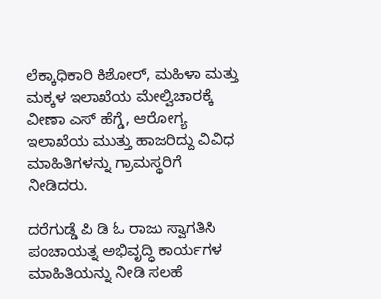ಲೆಕ್ಕಾಧಿಕಾರಿ ಕಿಶೋರ್, ಮಹಿಳಾ ಮತ್ತು ಮಕ್ಕಳ ಇಲಾಖೆಯ ಮೇಲ್ವಿಚಾರಕ್ಕೆ ವೀಣಾ ಎಸ್ ಹೆಗ್ಡೆ, ಆರೋಗ್ಯ ಇಲಾಖೆಯ ಮುತ್ತು ಹಾಜರಿದ್ದು ವಿವಿಧ ಮಾಹಿತಿಗಳನ್ನು ಗ್ರಾಮಸ್ಥರಿಗೆ ನೀಡಿದರು.

ದರೆಗುಡ್ಡೆ ಪಿ ಡಿ ಓ ರಾಜು ಸ್ವಾಗತಿಸಿ ಪಂಚಾಯತ್ನ ಅಭಿವೃದ್ಧಿ ಕಾರ್ಯಗಳ ಮಾಹಿತಿಯನ್ನು ನೀಡಿ ಸಲಹೆ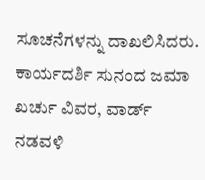ಸೂಚನೆಗಳನ್ನು ದಾಖಲಿಸಿದರು. ಕಾರ್ಯದರ್ಶಿ ಸುನಂದ ಜಮಾ ಖರ್ಚು ವಿವರ, ವಾರ್ಡ್ ನಡವಳಿ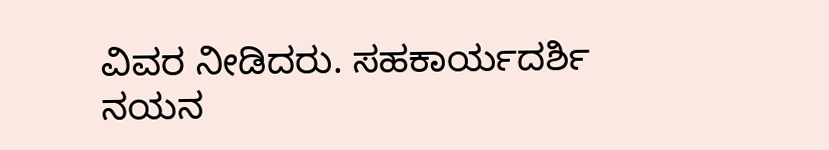ವಿವರ ನೀಡಿದರು. ಸಹಕಾರ್ಯದರ್ಶಿ ನಯನ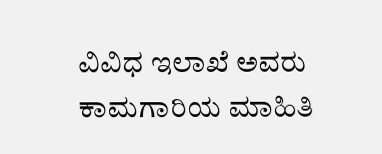ವಿವಿಧ ಇಲಾಖೆ ಅವರು ಕಾಮಗಾರಿಯ ಮಾಹಿತಿ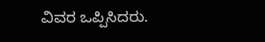ವಿವರ ಒಪ್ಪಿಸಿದರು.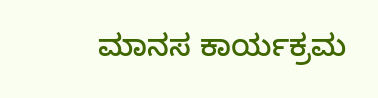ಮಾನಸ ಕಾರ್ಯಕ್ರಮ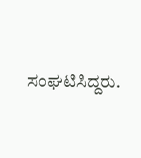ಸಂಘಟಿಸಿದ್ದರು.